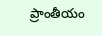ప్రాంతీయం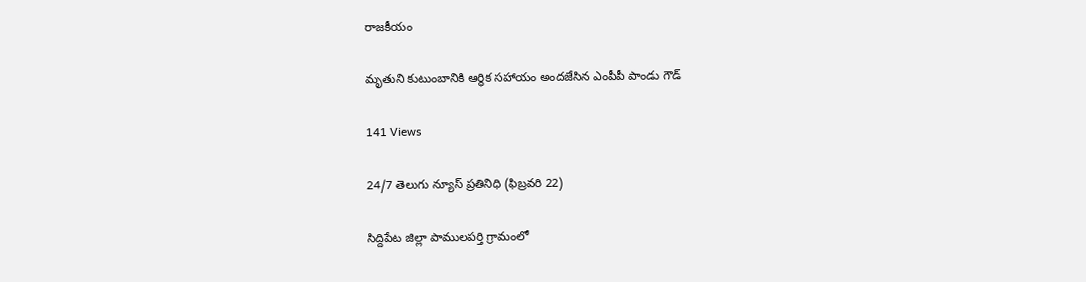రాజకీయం

మృతుని కుటుంబానికి ఆర్థిక సహాయం అందజేసిన ఎంపీపీ పాండు గౌడ్

141 Views

24/7 తెలుగు న్యూస్ ప్రతినిధి (ఫిబ్రవరి 22)

సిద్దిపేట జిల్లా పాములపర్తి గ్రామంలో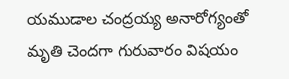యముడాల చంద్రయ్య అనారోగ్యంతో మృతి చెందగా గురువారం విషయం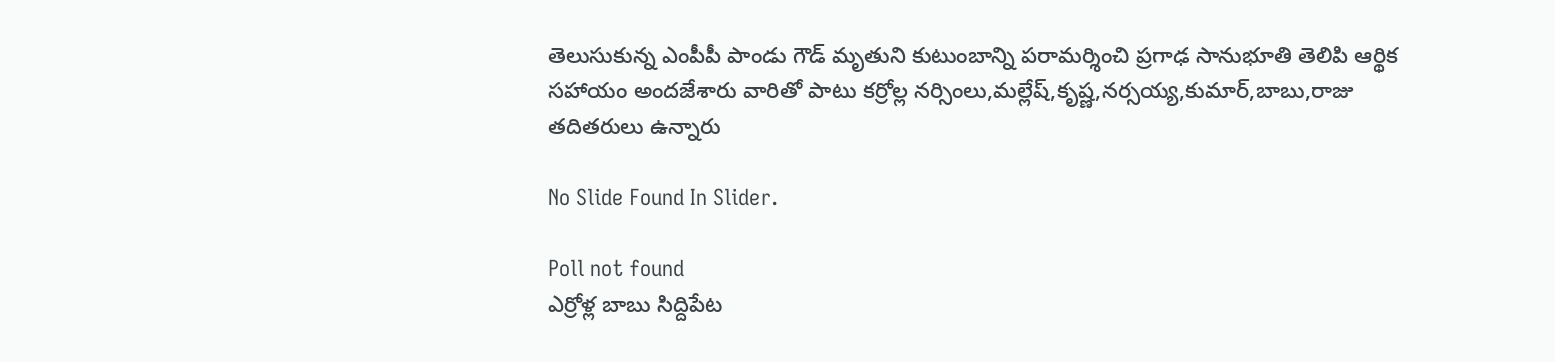తెలుసుకున్న ఎంపీపీ పాండు గౌడ్ మృతుని కుటుంబాన్ని పరామర్శించి ప్రగాఢ సానుభూతి తెలిపి ఆర్థిక సహాయం అందజేశారు వారితో పాటు కర్రోల్ల నర్సింలు,మల్లేష్,కృష్ణ,నర్సయ్య,కుమార్,బాబు,రాజు తదితరులు ఉన్నారు

No Slide Found In Slider.

Poll not found
ఎర్రోళ్ల బాబు సిద్దిపేట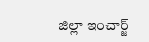జిల్లా ఇంచార్జ్